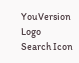YouVersion Logo
Search Icon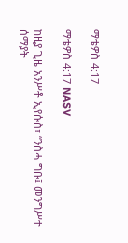ማቴዎስ 4:17

ማቴዎስ 4:17 NASV

ከዚያ ጊዜ አንሥቶ ኢየሱስ፣ “ንስሓ ግቡ፤ መንግሥተ ሰማያት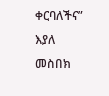ቀርባለችና” እያለ መስበክ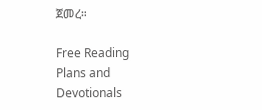ጀመረ።

Free Reading Plans and Devotionals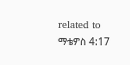related to ማቴዎስ 4:17